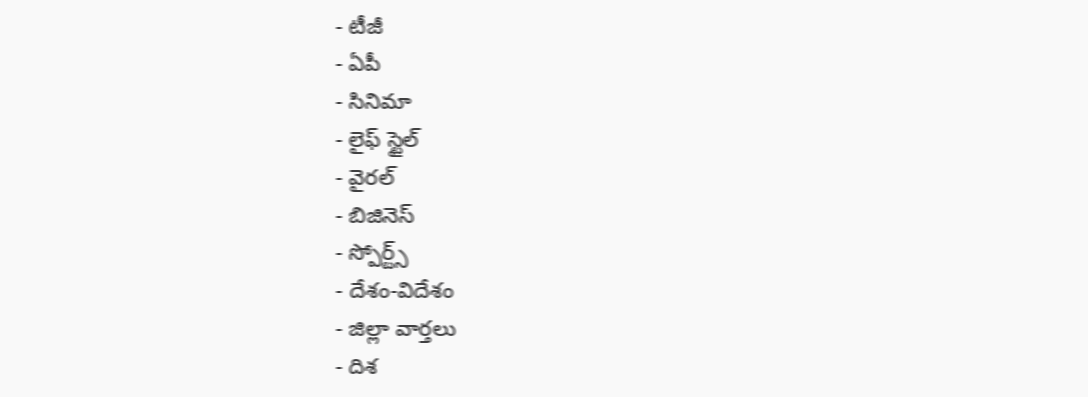- టీజీ
- ఏపీ
- సినిమా
- లైఫ్ స్టైల్
- వైరల్
- బిజినెస్
- స్పోర్ట్స్
- దేశం-విదేశం
- జిల్లా వార్తలు
- దిశ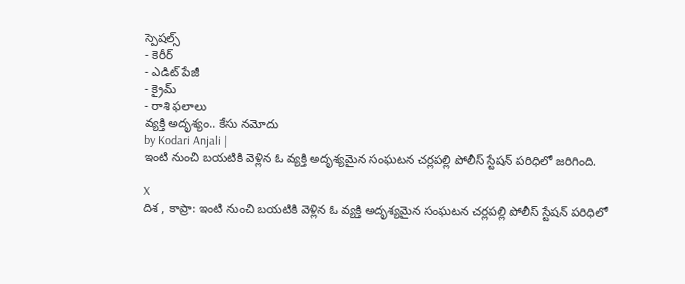స్పెషల్స్
- కెరీర్
- ఎడిట్ పేజీ
- క్రైమ్
- రాశి ఫలాలు
వ్యక్తి అదృశ్యం.. కేసు నమోదు
by Kodari Anjali |
ఇంటి నుంచి బయటికి వెళ్లిన ఓ వ్యక్తి అదృశ్యమైన సంఘటన చర్లపల్లి పోలీస్ స్టేషన్ పరిధిలో జరిగింది.

X
దిశ , కాప్రా: ఇంటి నుంచి బయటికి వెళ్లిన ఓ వ్యక్తి అదృశ్యమైన సంఘటన చర్లపల్లి పోలీస్ స్టేషన్ పరిధిలో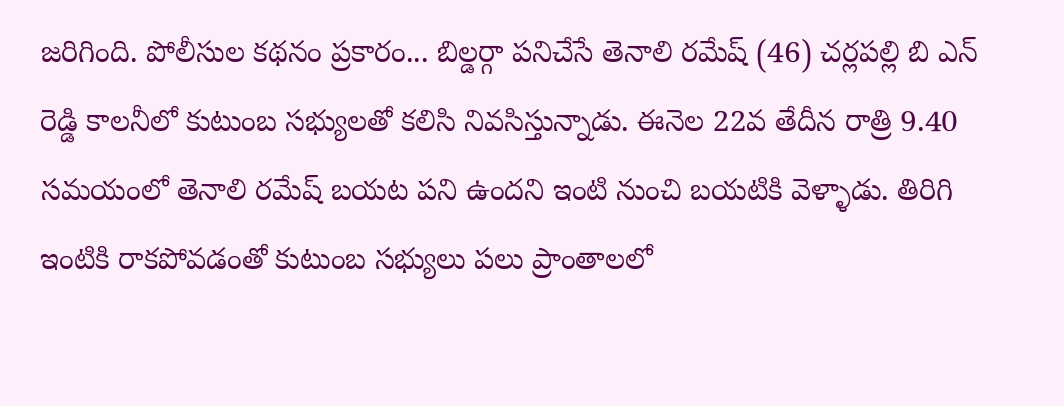జరిగింది. పోలీసుల కథనం ప్రకారం... బిల్డర్గా పనిచేసే తెనాలి రమేష్ (46) చర్లపల్లి బి ఎన్ రెడ్డి కాలనీలో కుటుంబ సభ్యులతో కలిసి నివసిస్తున్నాడు. ఈనెల 22వ తేదీన రాత్రి 9.40 సమయంలో తెనాలి రమేష్ బయట పని ఉందని ఇంటి నుంచి బయటికి వెళ్ళాడు. తిరిగి ఇంటికి రాకపోవడంతో కుటుంబ సభ్యులు పలు ప్రాంతాలలో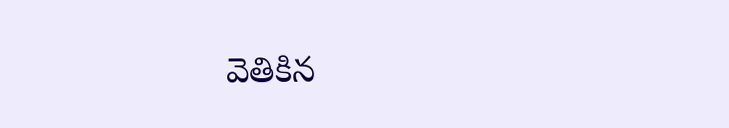వెతికిన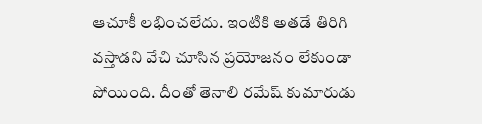ఆచూకీ లభించలేదు. ఇంటికి అతడే తిరిగి వస్తాడని వేచి చూసిన ప్రయోజనం లేకుండా పోయింది. దీంతో తెనాలి రమేష్ కుమారుడు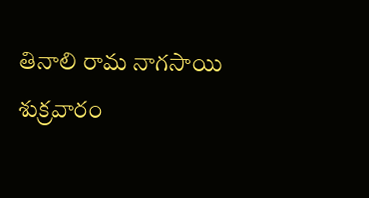తినాలి రామ నాగసాయి శుక్రవారం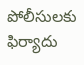పోలీసులకు ఫిర్యాదు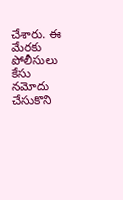చేశారు. ఈ మేరకు పోలీసులు కేసు నమోదు చేసుకొని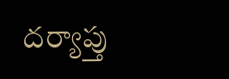దర్యాప్తు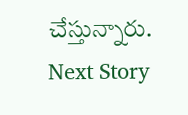చేస్తున్నారు.
Next Story